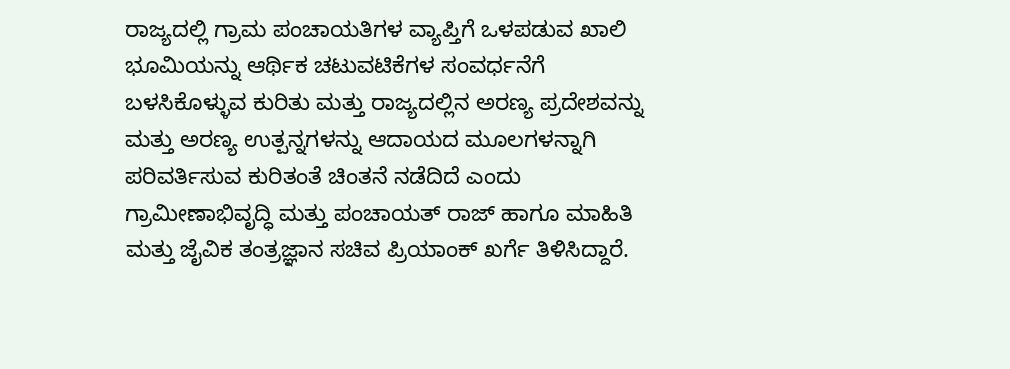ರಾಜ್ಯದಲ್ಲಿ ಗ್ರಾಮ ಪಂಚಾಯತಿಗಳ ವ್ಯಾಪ್ತಿಗೆ ಒಳಪಡುವ ಖಾಲಿ ಭೂಮಿಯನ್ನು ಆರ್ಥಿಕ ಚಟುವಟಿಕೆಗಳ ಸಂವರ್ಧನೆಗೆ ಬಳಸಿಕೊಳ್ಳುವ ಕುರಿತು ಮತ್ತು ರಾಜ್ಯದಲ್ಲಿನ ಅರಣ್ಯ ಪ್ರದೇಶವನ್ನು ಮತ್ತು ಅರಣ್ಯ ಉತ್ಪನ್ನಗಳನ್ನು ಆದಾಯದ ಮೂಲಗಳನ್ನಾಗಿ ಪರಿವರ್ತಿಸುವ ಕುರಿತಂತೆ ಚಿಂತನೆ ನಡೆದಿದೆ ಎಂದು ಗ್ರಾಮೀಣಾಭಿವೃದ್ಧಿ ಮತ್ತು ಪಂಚಾಯತ್ ರಾಜ್ ಹಾಗೂ ಮಾಹಿತಿ ಮತ್ತು ಜೈವಿಕ ತಂತ್ರಜ್ಞಾನ ಸಚಿವ ಪ್ರಿಯಾಂಕ್ ಖರ್ಗೆ ತಿಳಿಸಿದ್ದಾರೆ.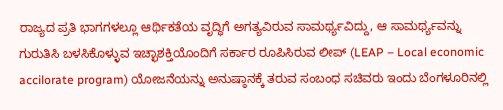ರಾಜ್ಯದ ಪ್ರತಿ ಭಾಗಗಳಲ್ಲೂ ಆರ್ಥಿಕತೆಯ ವೃದ್ಧಿಗೆ ಅಗತ್ಯವಿರುವ ಸಾಮರ್ಥ್ಯವಿದ್ದು, ಆ ಸಾಮರ್ಥ್ಯವನ್ನು ಗುರುತಿಸಿ ಬಳಸಿಕೊಳ್ಳುವ ಇಚ್ಛಾಶಕ್ತಿಯೊಂದಿಗೆ ಸರ್ಕಾರ ರೂಪಿಸಿರುವ ಲೀಪ್ (LEAP – Local economic accilorate program) ಯೋಜನೆಯನ್ನು ಅನುಷ್ಠಾನಕ್ಕೆ ತರುವ ಸಂಬಂಧ ಸಚಿವರು ಇಂದು ಬೆಂಗಳೂರಿನಲ್ಲಿ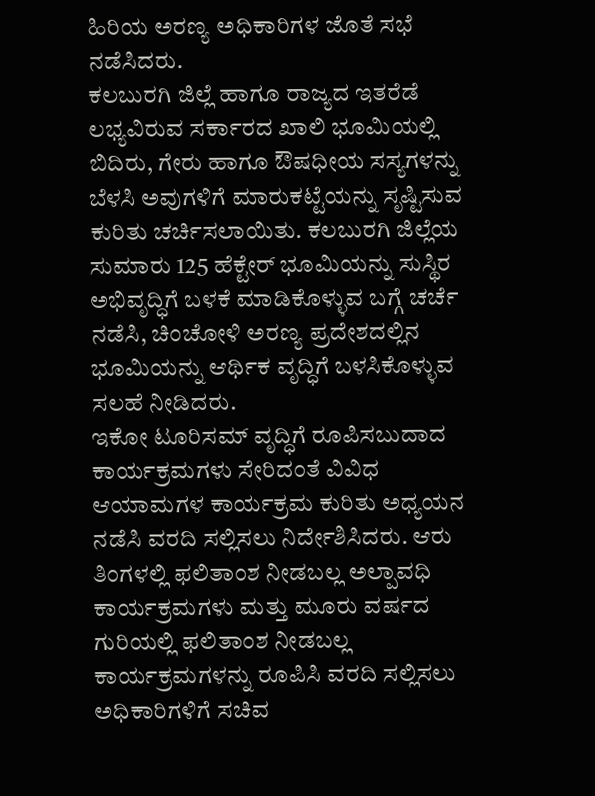ಹಿರಿಯ ಅರಣ್ಯ ಅಧಿಕಾರಿಗಳ ಜೊತೆ ಸಭೆ ನಡೆಸಿದರು.
ಕಲಬುರಗಿ ಜಿಲ್ಲೆ ಹಾಗೂ ರಾಜ್ಯದ ಇತರೆಡೆ ಲಭ್ಯವಿರುವ ಸರ್ಕಾರದ ಖಾಲಿ ಭೂಮಿಯಲ್ಲಿ ಬಿದಿರು, ಗೇರು ಹಾಗೂ ಔಷಧೀಯ ಸಸ್ಯಗಳನ್ನು ಬೆಳಸಿ ಅವುಗಳಿಗೆ ಮಾರುಕಟ್ಟೆಯನ್ನು ಸೃಷ್ಟಿಸುವ ಕುರಿತು ಚರ್ಚಿಸಲಾಯಿತು. ಕಲಬುರಗಿ ಜಿಲ್ಲೆಯ ಸುಮಾರು 125 ಹೆಕ್ಟೇರ್ ಭೂಮಿಯನ್ನು ಸುಸ್ಥಿರ ಅಭಿವೃದ್ಧಿಗೆ ಬಳಕೆ ಮಾಡಿಕೊಳ್ಳುವ ಬಗ್ಗೆ ಚರ್ಚೆ ನಡೆಸಿ, ಚಿಂಚೋಳಿ ಅರಣ್ಯ ಪ್ರದೇಶದಲ್ಲಿನ ಭೂಮಿಯನ್ನು ಆರ್ಥಿಕ ವೃದ್ಧಿಗೆ ಬಳಸಿಕೊಳ್ಳುವ ಸಲಹೆ ನೀಡಿದರು.
ಇಕೋ ಟೂರಿಸಮ್ ವೃದ್ಧಿಗೆ ರೂಪಿಸಬುದಾದ ಕಾರ್ಯಕ್ರಮಗಳು ಸೇರಿದಂತೆ ವಿವಿಧ ಆಯಾಮಗಳ ಕಾರ್ಯಕ್ರಮ ಕುರಿತು ಅಧ್ಯಯನ ನಡೆಸಿ ವರದಿ ಸಲ್ಲಿಸಲು ನಿರ್ದೇಶಿಸಿದರು. ಆರು ತಿಂಗಳಲ್ಲಿ ಫಲಿತಾಂಶ ನೀಡಬಲ್ಲ ಅಲ್ಪಾವಧಿ ಕಾರ್ಯಕ್ರಮಗಳು ಮತ್ತು ಮೂರು ವರ್ಷದ ಗುರಿಯಲ್ಲಿ ಫಲಿತಾಂಶ ನೀಡಬಲ್ಲ ಕಾರ್ಯಕ್ರಮಗಳನ್ನು ರೂಪಿಸಿ ವರದಿ ಸಲ್ಲಿಸಲು ಅಧಿಕಾರಿಗಳಿಗೆ ಸಚಿವ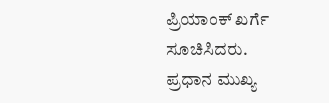ಪ್ರಿಯಾಂಕ್ ಖರ್ಗೆ ಸೂಚಿಸಿದರು.
ಪ್ರಧಾನ ಮುಖ್ಯ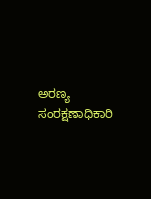ಅರಣ್ಯ ಸಂರಕ್ಷಣಾಧಿಕಾರಿ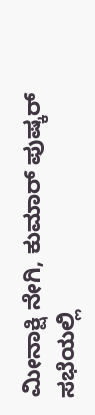ಮೀನಾಕ್ಷಿ ನೇಗಿ, ಕುಮಾರ್ ಪುಷ್ಕರ್ ಸಭೆಯಲ್ಲಿ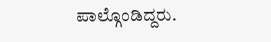ಪಾಲ್ಗೊಂಡಿದ್ದರು.